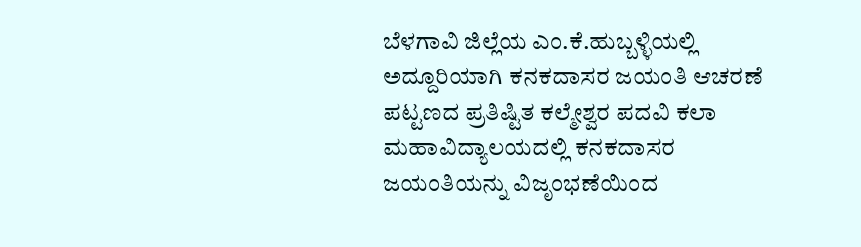ಬೆಳಗಾವಿ ಜಿಲ್ಲೆಯ ಎಂ.ಕೆ.ಹುಬ್ಬಳ್ಳಿಯಲ್ಲಿ ಅದ್ದೂರಿಯಾಗಿ ಕನಕದಾಸರ ಜಯಂತಿ ಆಚರಣೆ ಪಟ್ಟಣದ ಪ್ರತಿಷ್ಟಿತ ಕಲ್ಮೇಶ್ವರ ಪದವಿ ಕಲಾ ಮಹಾವಿದ್ಯಾಲಯದಲ್ಲಿ ಕನಕದಾಸರ ಜಯಂತಿಯನ್ನು ವಿಜೃಂಭಣೆಯಿಂದ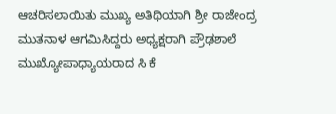ಆಚರಿಸಲಾಯಿತು ಮುಖ್ಯ ಅತಿಥಿಯಾಗಿ ಶ್ರೀ ರಾಜೇಂದ್ರ ಮುತನಾಳ ಆಗಮಿಸಿದ್ದರು ಅಧ್ಯಕ್ಷರಾಗಿ ಪ್ರೌಢಶಾಲೆ ಮುಖ್ಯೋಪಾಧ್ಯಾಯರಾದ ಸಿ ಕೆ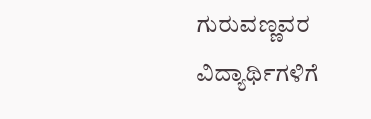ಗುರುವಣ್ಣವರ ವಿದ್ಯಾರ್ಥಿಗಳಿಗೆ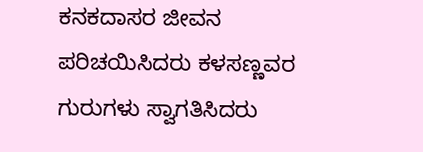ಕನಕದಾಸರ ಜೀವನ ಪರಿಚಯಿಸಿದರು ಕಳಸಣ್ಣವರ ಗುರುಗಳು ಸ್ವಾಗತಿಸಿದರು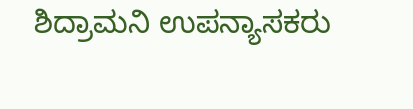ಶಿದ್ರಾಮನಿ ಉಪನ್ಯಾಸಕರು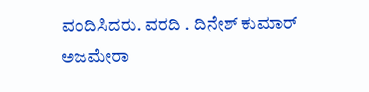ವಂದಿಸಿದರು. ವರದಿ . ದಿನೇಶ್ ಕುಮಾರ್ ಅಜಮೇರಾ